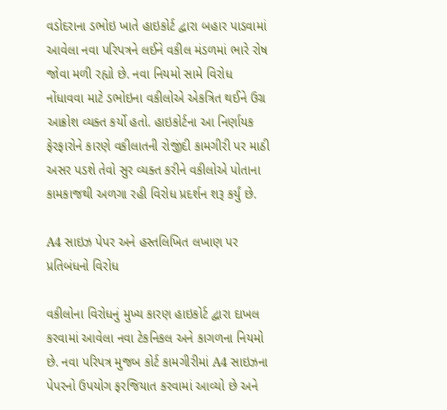વડોદરાના ડભોઇ ખાતે હાઇકોર્ટ દ્વારા બહાર પાડવામાં આવેલા નવા પરિપત્રને લઈને વકીલ મંડળમાં ભારે રોષ જોવા મળી રહ્યો છે. નવા નિયમો સામે વિરોધ નોંધાવવા માટે ડભોઇના વકીલોએ એકત્રિત થઈને ઉગ્ર આક્રોશ વ્યક્ત કર્યો હતો. હાઇકોર્ટના આ નિર્ણાયક ફેરફારોને કારણે વકીલાતની રોજીંદી કામગીરી પર માઠી અસર પડશે તેવો સુર વ્યક્ત કરીને વકીલોએ પોતાના કામકાજથી અળગા રહી વિરોધ પ્રદર્શન શરૂ કર્યું છે.

A4 સાઇઝ પેપર અને હસ્તલિખિત લખાણ પર પ્રતિબંધનો વિરોધ

વકીલોના વિરોધનું મુખ્ય કારણ હાઇકોર્ટ દ્વારા દાખલ કરવામાં આવેલા નવા ટેકનિકલ અને કાગળના નિયમો છે. નવા પરિપત્ર મુજબ કોર્ટ કામગીરીમાં A4 સાઇઝના પેપરનો ઉપયોગ ફરજિયાત કરવામાં આવ્યો છે અને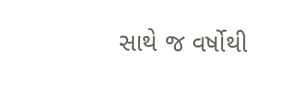સાથે જ વર્ષોથી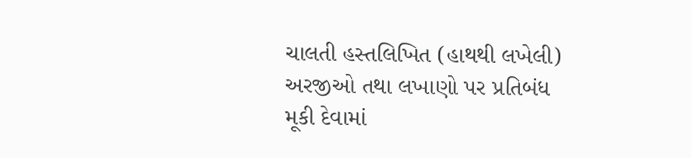ચાલતી હસ્તલિખિત (હાથથી લખેલી) અરજીઓ તથા લખાણો પર પ્રતિબંધ મૂકી દેવામાં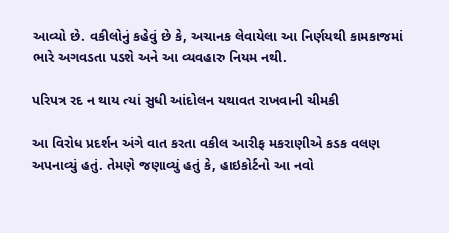આવ્યો છે. વકીલોનું કહેવું છે કે, અચાનક લેવાયેલા આ નિર્ણયથી કામકાજમાં ભારે અગવડતા પડશે અને આ વ્યવહારુ નિયમ નથી.

પરિપત્ર રદ ન થાય ત્યાં સુધી આંદોલન યથાવત રાખવાની ચીમકી

આ વિરોધ પ્રદર્શન અંગે વાત કરતા વકીલ આરીફ મકરાણીએ કડક વલણ અપનાવ્યું હતું. તેમણે જણાવ્યું હતું કે, હાઇકોર્ટનો આ નવો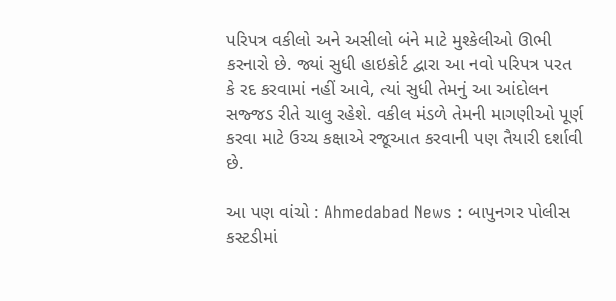પરિપત્ર વકીલો અને અસીલો બંને માટે મુશ્કેલીઓ ઊભી કરનારો છે. જ્યાં સુધી હાઇકોર્ટ દ્વારા આ નવો પરિપત્ર પરત કે રદ કરવામાં નહીં આવે, ત્યાં સુધી તેમનું આ આંદોલન સજ્જડ રીતે ચાલુ રહેશે. વકીલ મંડળે તેમની માગણીઓ પૂર્ણ કરવા માટે ઉચ્ચ કક્ષાએ રજૂઆત કરવાની પણ તૈયારી દર્શાવી છે.

આ પણ વાંચો : Ahmedabad News : બાપુનગર પોલીસ કસ્ટડીમાં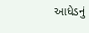આધેડનું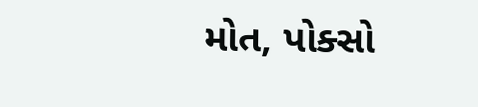મોત, પોક્સો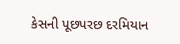કેસની પૂછપરછ દરમિયાન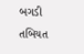બગડી તબિયત